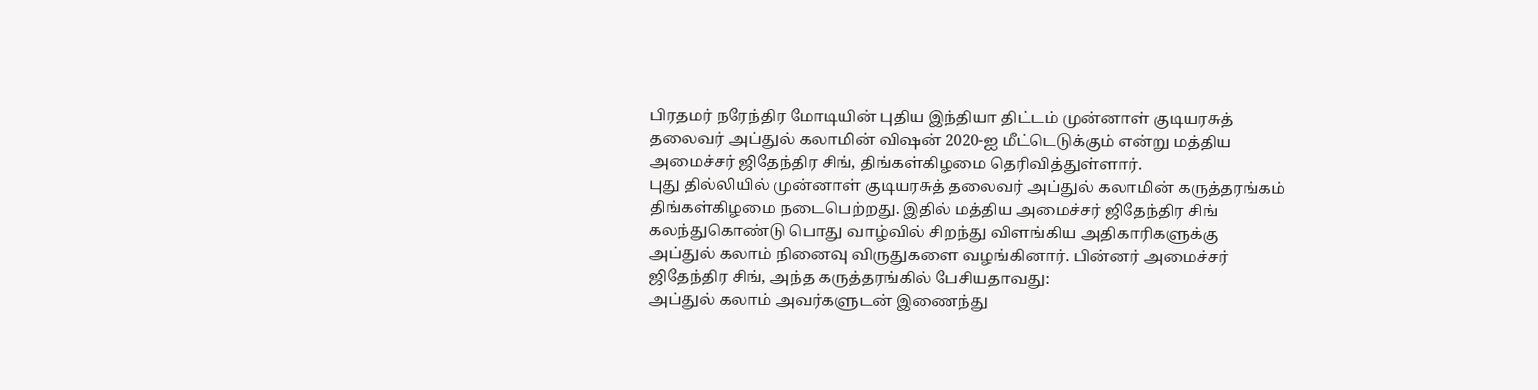பிரதமர் நரேந்திர மோடியின் புதிய இந்தியா திட்டம் முன்னாள் குடியரசுத் தலைவர் அப்துல் கலாமின் விஷன் 2020-ஐ மீட்டெடுக்கும் என்று மத்திய அமைச்சர் ஜிதேந்திர சிங், திங்கள்கிழமை தெரிவித்துள்ளார்.
புது தில்லியில் முன்னாள் குடியரசுத் தலைவர் அப்துல் கலாமின் கருத்தரங்கம் திங்கள்கிழமை நடைபெற்றது. இதில் மத்திய அமைச்சர் ஜிதேந்திர சிங் கலந்துகொண்டு பொது வாழ்வில் சிறந்து விளங்கிய அதிகாரிகளுக்கு அப்துல் கலாம் நினைவு விருதுகளை வழங்கினார். பின்னர் அமைச்சர் ஜிதேந்திர சிங், அந்த கருத்தரங்கில் பேசியதாவது:
அப்துல் கலாம் அவர்களுடன் இணைந்து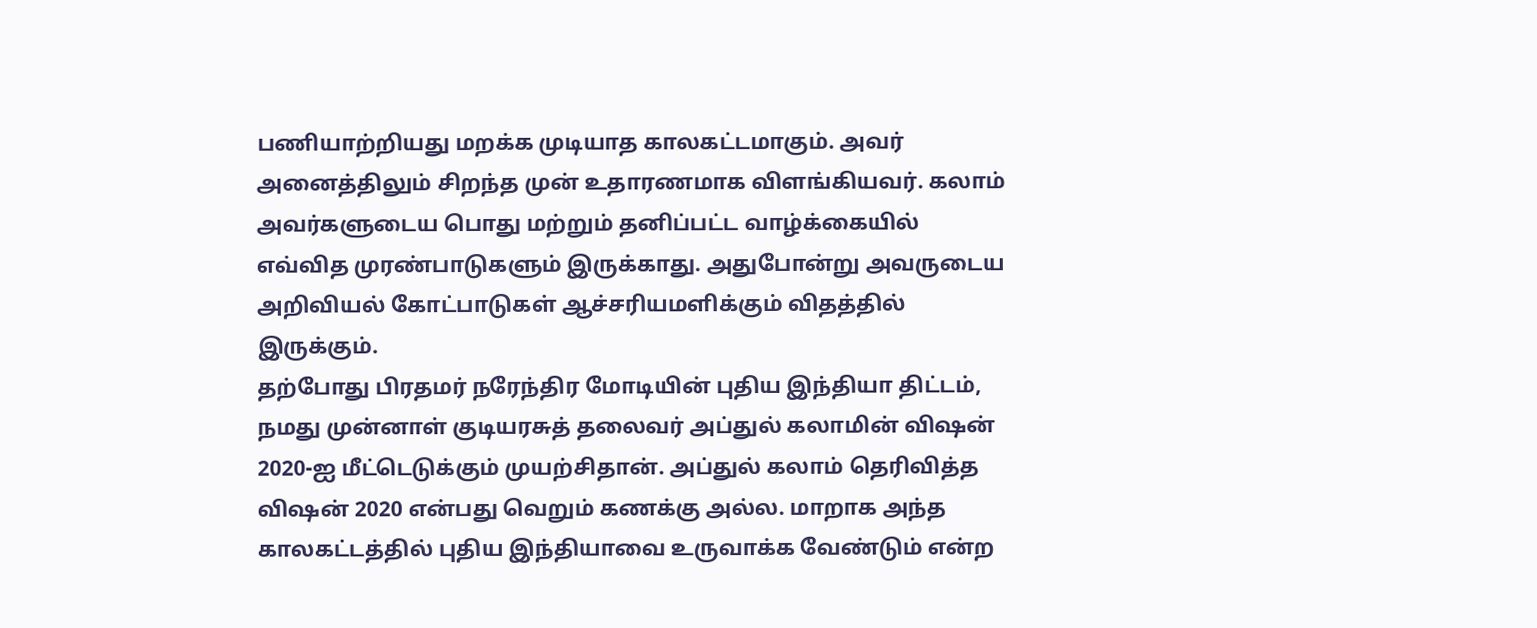பணியாற்றியது மறக்க முடியாத காலகட்டமாகும். அவர் அனைத்திலும் சிறந்த முன் உதாரணமாக விளங்கியவர். கலாம் அவர்களுடைய பொது மற்றும் தனிப்பட்ட வாழ்க்கையில் எவ்வித முரண்பாடுகளும் இருக்காது. அதுபோன்று அவருடைய அறிவியல் கோட்பாடுகள் ஆச்சரியமளிக்கும் விதத்தில் இருக்கும்.
தற்போது பிரதமர் நரேந்திர மோடியின் புதிய இந்தியா திட்டம், நமது முன்னாள் குடியரசுத் தலைவர் அப்துல் கலாமின் விஷன் 2020-ஐ மீட்டெடுக்கும் முயற்சிதான். அப்துல் கலாம் தெரிவித்த விஷன் 2020 என்பது வெறும் கணக்கு அல்ல. மாறாக அந்த காலகட்டத்தில் புதிய இந்தியாவை உருவாக்க வேண்டும் என்ற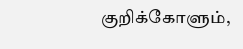குறிக்கோளும்,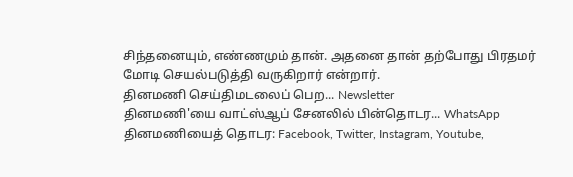சிந்தனையும், எண்ணமும் தான். அதனை தான் தற்போது பிரதமர் மோடி செயல்படுத்தி வருகிறார் என்றார்.
தினமணி செய்திமடலைப் பெற... Newsletter
தினமணி'யை வாட்ஸ்ஆப் சேனலில் பின்தொடர... WhatsApp
தினமணியைத் தொடர: Facebook, Twitter, Instagram, Youtube,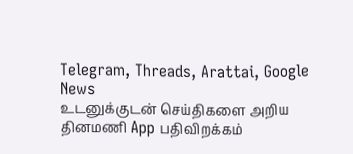Telegram, Threads, Arattai, Google News
உடனுக்குடன் செய்திகளை அறிய தினமணி App பதிவிறக்கம்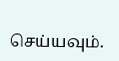செய்யவும்.